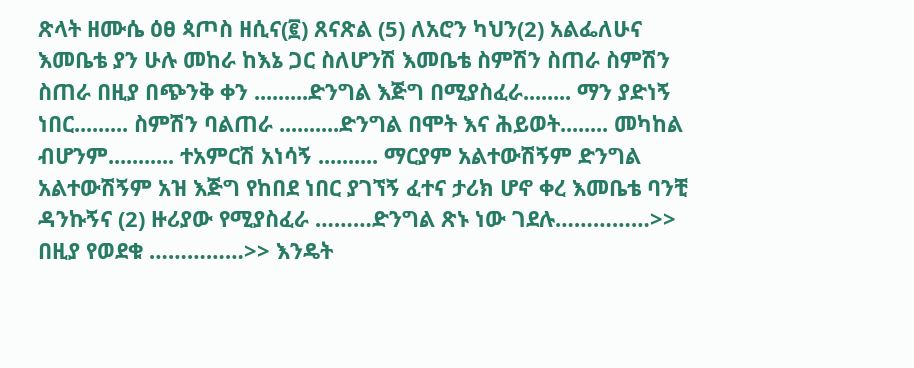ጽላት ዘሙሴ ዕፀ ጳጦስ ዘሲና(፪) ጸናጽል (5) ለአሮን ካህን(2) አልፌለሁና እመቤቴ ያን ሁሉ መከራ ከእኔ ጋር ስለሆንሽ እመቤቴ ስምሽን ስጠራ ስምሽን ስጠራ በዚያ በጭንቅ ቀን .........ድንግል እጅግ በሚያስፈራ........ ማን ያድነኝ ነበር......... ስምሽን ባልጠራ ..........ድንግል በሞት እና ሕይወት........ መካከል ብሆንም........... ተአምርሽ አነሳኝ .......... ማርያም አልተውሽኝም ድንግል አልተውሽኝም አዝ እጅግ የከበደ ነበር ያገኘኝ ፈተና ታሪክ ሆኖ ቀረ እመቤቴ ባንቺ ዳንኩኝና (2) ዙሪያው የሚያስፈራ ………ድንግል ጽኑ ነው ገደሉ……………>> በዚያ የወደቁ ……………>> እንዴት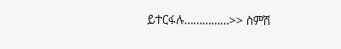ይተርፋሉ……………>> ስምሽ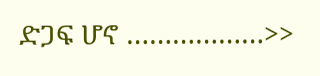ድጋፍ ሆኖ ………………>>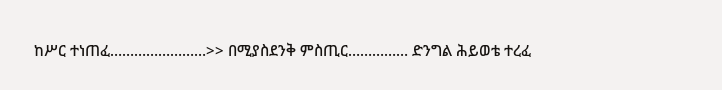ከሥር ተነጠፈ……………………>> በሚያስደንቅ ምስጢር…………… ድንግል ሕይወቴ ተረፈ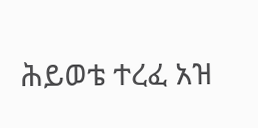ሕይወቴ ተረፈ አዝ